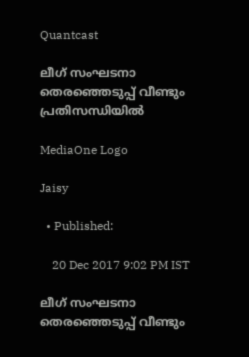Quantcast

ലീഗ് സംഘടനാ തെരഞ്ഞെടുപ്പ് വീണ്ടും പ്രതിസന്ധിയില്‍

MediaOne Logo

Jaisy

  • Published:

    20 Dec 2017 9:02 PM IST

ലീഗ് സംഘടനാ തെരഞ്ഞെടുപ്പ് വീണ്ടും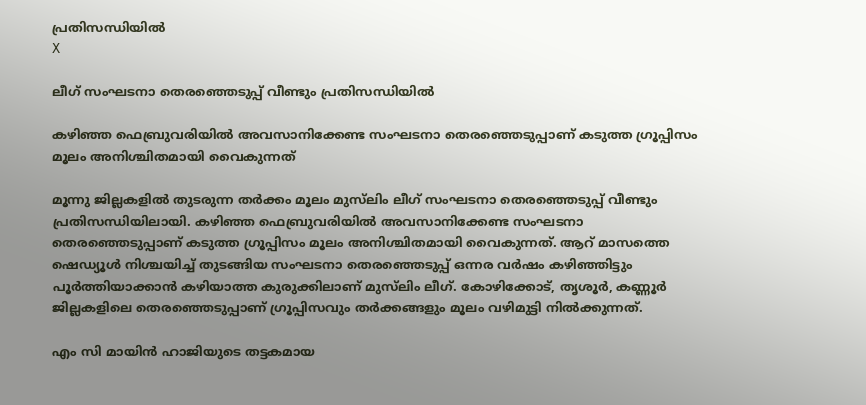പ്രതിസന്ധിയില്‍
X

ലീഗ് സംഘടനാ തെരഞ്ഞെടുപ്പ് വീണ്ടും പ്രതിസന്ധിയില്‍

കഴിഞ്ഞ ഫെബ്രുവരിയില്‍ അവസാനിക്കേണ്ട സംഘടനാ തെരഞ്ഞെടുപ്പാണ് കടുത്ത ഗ്രൂപ്പിസം മൂലം അനിശ്ചിതമായി വൈകുന്നത്

മൂന്നു ജില്ലകളില്‍ തുടരുന്ന തര്‍ക്കം മൂലം മുസ്‍ലിം ലീഗ് സംഘടനാ തെരഞ്ഞെടുപ്പ് വീണ്ടും പ്രതിസന്ധിയിലായി. കഴിഞ്ഞ ഫെബ്രുവരിയില്‍ അവസാനിക്കേണ്ട സംഘടനാ തെരഞ്ഞെടുപ്പാണ് കടുത്ത ഗ്രൂപ്പിസം മൂലം അനിശ്ചിതമായി വൈകുന്നത്. ആറ് മാസത്തെ ഷെഡ്യൂള്‍ നിശ്ചയിച്ച് തുടങ്ങിയ സംഘടനാ തെരഞ്ഞെടുപ്പ് ഒന്നര വര്‍ഷം കഴിഞ്ഞിട്ടും പൂര്‍ത്തിയാക്കാന്‍ കഴിയാത്ത കുരുക്കിലാണ് മുസ്‍ലിം ലീഗ്. കോഴിക്കോട്, തൃശൂര്‍, കണ്ണൂര്‍ ജില്ലകളിലെ തെരഞ്ഞെടുപ്പാണ് ഗ്രൂപ്പിസവും തര്‍ക്കങ്ങളും മൂലം വഴിമുട്ടി നില്‍ക്കുന്നത്.

എം സി മായിന്‍ ഹാജിയുടെ തട്ടകമായ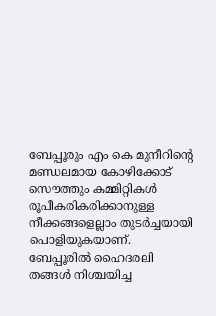ബേപ്പൂരും എം കെ മുനീറിന്റെ മണ്ഡലമായ കോഴിക്കോട് സൌത്തും കമ്മിറ്റികള്‍ രൂപീകരികരിക്കാനുള്ള നീക്കങ്ങളെല്ലാം തുടര്‍ച്ചയായി പൊളിയുകയാണ്. ബേപ്പൂരില്‍ ഹൈദരലി തങ്ങള്‍ നിശ്ചയിച്ച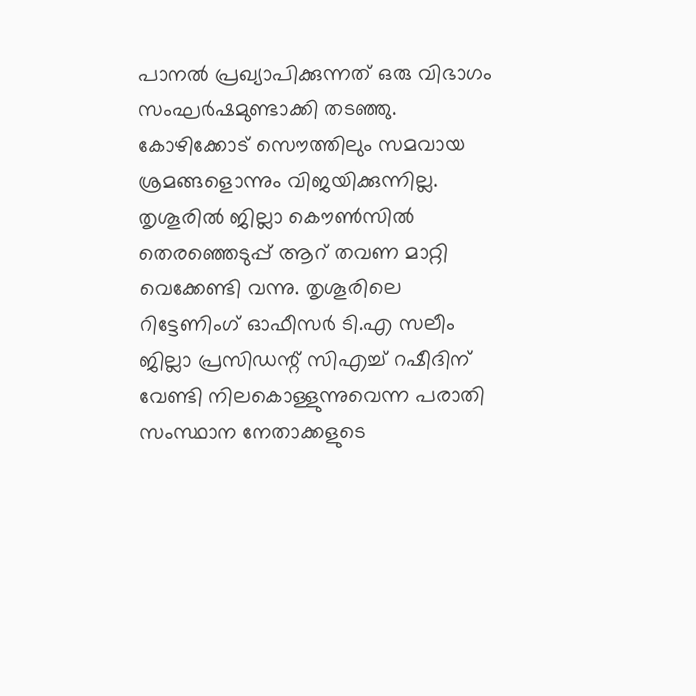പാനല്‍ പ്രഖ്യാപിക്കുന്നത് ഒരു വിഭാഗം സംഘര്‍ഷമുണ്ടാക്കി തടഞ്ഞു. കോഴിക്കോട് സൌത്തിലും സമവായ ശ്രമങ്ങളൊന്നും വിജയിക്കുന്നില്ല. തൃശൂരില്‍ ജില്ലാ കൌണ്‍സില്‍ തെരഞ്ഞെടുപ്പ് ആറ് തവണ മാറ്റി വെക്കേണ്ടി വന്നു. തൃശൂരിലെ റിട്ടേണിംഗ് ഓഫീസര്‍ ടി.എ സലീം ജില്ലാ പ്രസിഡന്റ് സിഎച്ച് റഷീദിന് വേണ്ടി നിലകൊള്ളുന്നുവെന്ന പരാതി സംസ്ഥാന നേതാക്കളുടെ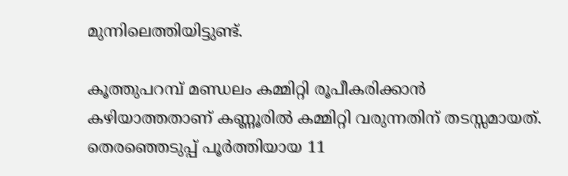മുന്നിലെത്തിയിട്ടുണ്ട്.

കൂത്തുപറമ്പ് മണ്ഡലം കമ്മിറ്റി രൂപീകരിക്കാന്‍ കഴിയാത്തതാണ് കണ്ണൂരില്‍ കമ്മിറ്റി വരുന്നതിന് തടസ്സമായത്. തെരഞ്ഞെടുപ്പ് പൂര്‍ത്തിയായ 11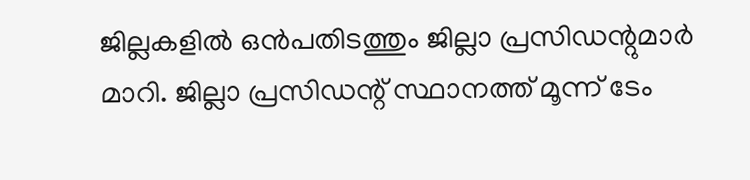ജില്ലകളില്‍ ഒന്‍പതിടത്തും ജില്ലാ പ്രസിഡന്റുമാര്‍ മാറി. ജില്ലാ പ്രസിഡന്റ് സ്ഥാനത്ത് മൂന്ന് ടേം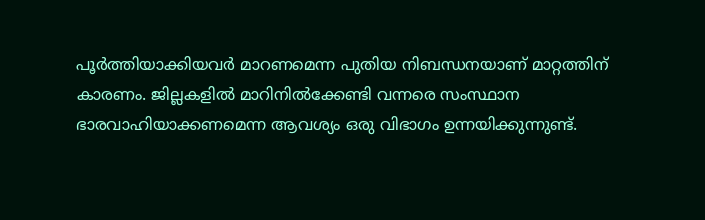പൂര്‍ത്തിയാക്കിയവര്‍ മാറണമെന്ന പുതിയ നിബന്ധനയാണ് മാറ്റത്തിന് കാരണം. ജില്ലകളില്‍ മാറിനില്‍ക്കേണ്ടി വന്നരെ സംസ്ഥാന ഭാരവാഹിയാക്കണമെന്ന ആവശ്യം ഒരു വിഭാഗം ഉന്നയിക്കുന്നുണ്ട്.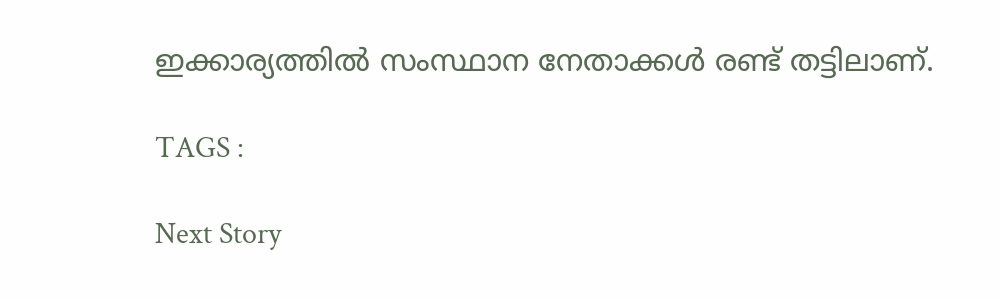ഇക്കാര്യത്തില്‍ സംസ്ഥാന നേതാക്കള്‍ രണ്ട് തട്ടിലാണ്.

TAGS :

Next Story